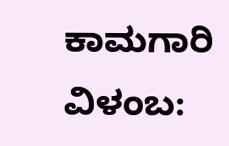ಕಾಮಗಾರಿ ವಿಳಂಬ: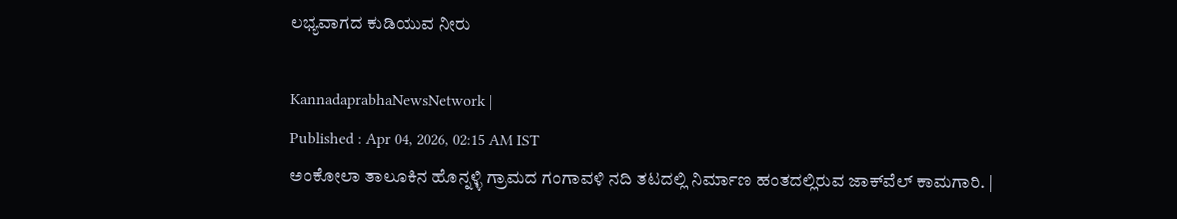ಲಭ್ಯವಾಗದ ಕುಡಿಯುವ ನೀರು

KannadaprabhaNewsNetwork |
Published : Apr 04, 2026, 02:15 AM IST
ಅಂಕೋಲಾ ತಾಲೂಕಿನ ಹೊನ್ನಳ್ಳಿ ಗ್ರಾಮದ ಗಂಗಾವಳಿ ನದಿ ತಟದಲ್ಲಿ ನಿರ್ಮಾಣ ಹಂತದಲ್ಲಿರುವ ಜಾಕ್‌ವೆಲ್ ಕಾಮಗಾರಿ. |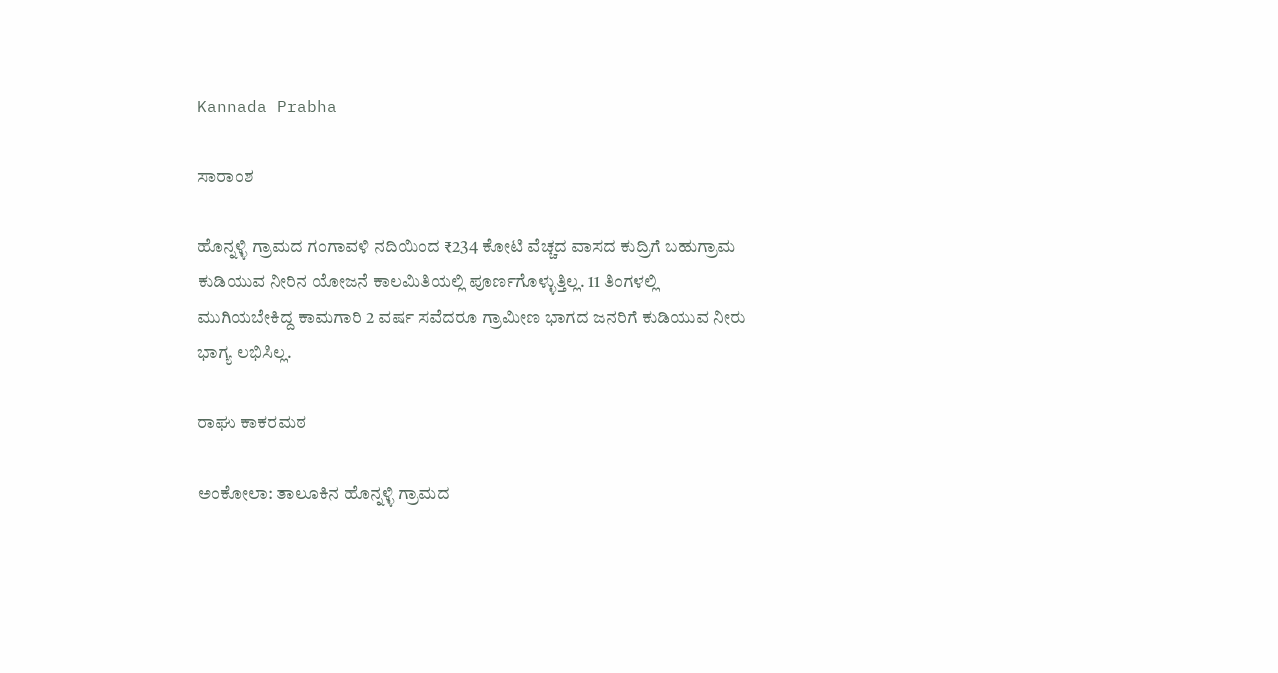Kannada Prabha

ಸಾರಾಂಶ

ಹೊನ್ನಳ್ಳಿ ಗ್ರಾಮದ ಗಂಗಾವಳಿ ನದಿಯಿಂದ ₹234 ಕೋಟಿ ವೆಚ್ಚದ ವಾಸದ ಕುದ್ರಿಗೆ ಬಹುಗ್ರಾಮ ಕುಡಿಯುವ ನೀರಿನ ಯೋಜನೆ ಕಾಲಮಿತಿಯಲ್ಲಿ ಪೂರ್ಣಗೊಳ್ಳುತ್ತಿಲ್ಲ. 11 ತಿಂಗಳಲ್ಲಿ ಮುಗಿಯಬೇಕಿದ್ದ ಕಾಮಗಾರಿ 2 ವರ್ಷ ಸವೆದರೂ ಗ್ರಾಮೀಣ ಭಾಗದ ಜನರಿಗೆ ಕುಡಿಯುವ ನೀರು ಭಾಗ್ಯ ಲಭಿಸಿಲ್ಲ.

ರಾಘು ಕಾಕರಮಠ

ಅಂಕೋಲಾ: ತಾಲೂಕಿನ ಹೊನ್ನಳ್ಳಿ ಗ್ರಾಮದ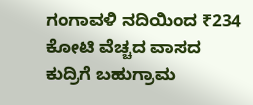ಗಂಗಾವಳಿ ನದಿಯಿಂದ ₹234 ಕೋಟಿ ವೆಚ್ಚದ ವಾಸದ ಕುದ್ರಿಗೆ ಬಹುಗ್ರಾಮ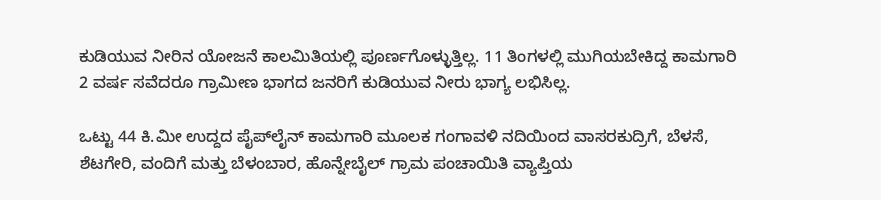ಕುಡಿಯುವ ನೀರಿನ ಯೋಜನೆ ಕಾಲಮಿತಿಯಲ್ಲಿ ಪೂರ್ಣಗೊಳ್ಳುತ್ತಿಲ್ಲ. 11 ತಿಂಗಳಲ್ಲಿ ಮುಗಿಯಬೇಕಿದ್ದ ಕಾಮಗಾರಿ 2 ವರ್ಷ ಸವೆದರೂ ಗ್ರಾಮೀಣ ಭಾಗದ ಜನರಿಗೆ ಕುಡಿಯುವ ನೀರು ಭಾಗ್ಯ ಲಭಿಸಿಲ್ಲ.

ಒಟ್ಟು 44 ಕಿ.ಮೀ ಉದ್ದದ ಪೈಪ್‌ಲೈನ್ ಕಾಮಗಾರಿ ಮೂಲಕ ಗಂಗಾವಳಿ ನದಿಯಿಂದ ವಾಸರಕುದ್ರಿಗೆ, ಬೆಳಸೆ, ಶೆಟಗೇರಿ, ವಂದಿಗೆ ಮತ್ತು ಬೆಳಂಬಾರ, ಹೊನ್ನೇಬೈಲ್ ಗ್ರಾಮ ಪಂಚಾಯಿತಿ ವ್ಯಾಪ್ತಿಯ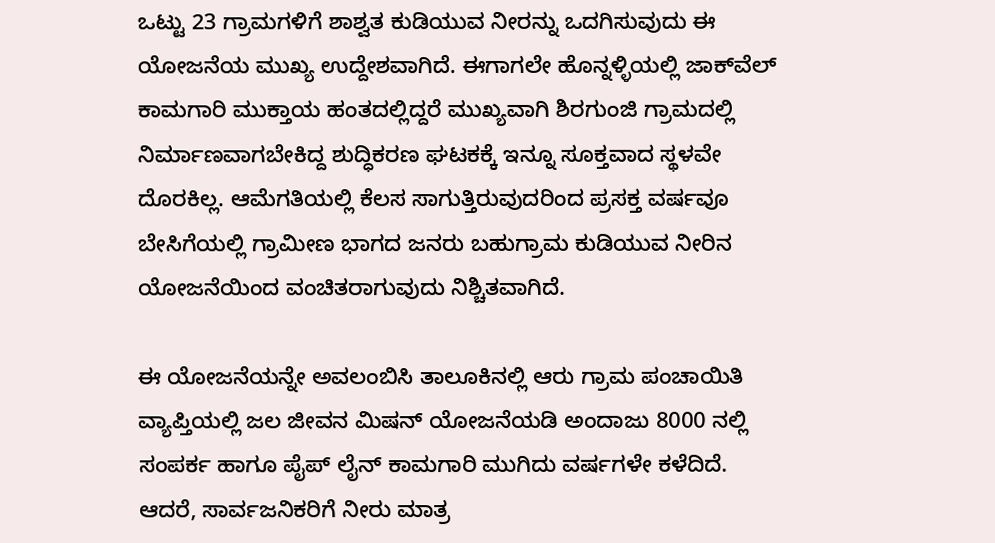ಒಟ್ಟು 23 ಗ್ರಾಮಗಳಿಗೆ ಶಾಶ್ವತ ಕುಡಿಯುವ ನೀರನ್ನು ಒದಗಿಸುವುದು ಈ ಯೋಜನೆಯ ಮುಖ್ಯ ಉದ್ದೇಶವಾಗಿದೆ. ಈಗಾಗಲೇ ಹೊನ್ನಳ್ಳಿಯಲ್ಲಿ ಜಾಕ್‌ವೆಲ್‌ ಕಾಮಗಾರಿ ಮುಕ್ತಾಯ ಹಂತದಲ್ಲಿದ್ದರೆ ಮುಖ್ಯವಾಗಿ ಶಿರಗುಂಜಿ ಗ್ರಾಮದಲ್ಲಿ ನಿರ್ಮಾಣವಾಗಬೇಕಿದ್ದ ಶುದ್ಧಿಕರಣ ಘಟಕಕ್ಕೆ ಇನ್ನೂ ಸೂಕ್ತವಾದ ಸ್ಥಳವೇ ದೊರಕಿಲ್ಲ. ಆಮೆಗತಿಯಲ್ಲಿ ಕೆಲಸ ಸಾಗುತ್ತಿರುವುದರಿಂದ ಪ್ರಸಕ್ತ ವರ್ಷವೂ ಬೇಸಿಗೆಯಲ್ಲಿ ಗ್ರಾಮೀಣ ಭಾಗದ ಜನರು ಬಹುಗ್ರಾಮ ಕುಡಿಯುವ ನೀರಿನ ಯೋಜನೆಯಿಂದ ವಂಚಿತರಾಗುವುದು ನಿಶ್ಚಿತವಾಗಿದೆ.

ಈ ಯೋಜನೆಯನ್ನೇ ಅವಲಂಬಿಸಿ ತಾಲೂಕಿನಲ್ಲಿ ಆರು ಗ್ರಾಮ ಪಂಚಾಯಿತಿ ವ್ಯಾಪ್ತಿಯಲ್ಲಿ ಜಲ ಜೀವನ ಮಿಷನ್ ಯೋಜನೆಯಡಿ ಅಂದಾಜು 8000 ನಲ್ಲಿ ಸಂಪರ್ಕ ಹಾಗೂ ಪೈಪ್ ಲೈನ್ ಕಾಮಗಾರಿ ಮುಗಿದು ವರ್ಷಗಳೇ ಕಳೆದಿದೆ. ಆದರೆ, ಸಾರ್ವಜನಿಕರಿಗೆ ನೀರು ಮಾತ್ರ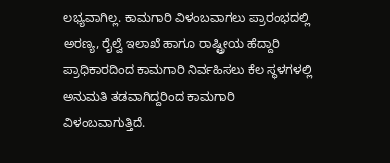ಲಭ್ಯವಾಗಿಲ್ಲ. ಕಾಮಗಾರಿ ವಿಳಂಬವಾಗಲು ಪ್ರಾರಂಭದಲ್ಲಿ ಅರಣ್ಯ, ರೈಲ್ವೆ ಇಲಾಖೆ ಹಾಗೂ ರಾಷ್ಟ್ರೀಯ ಹೆದ್ದಾರಿ ಪ್ರಾಧಿಕಾರದಿಂದ ಕಾಮಗಾರಿ ನಿರ್ವಹಿಸಲು ಕೆಲ ಸ್ಥಳಗಳಲ್ಲಿ ಅನುಮತಿ ತಡವಾಗಿದ್ದರಿಂದ ಕಾಮಗಾರಿ ವಿಳಂಬವಾಗುತ್ತಿದೆ.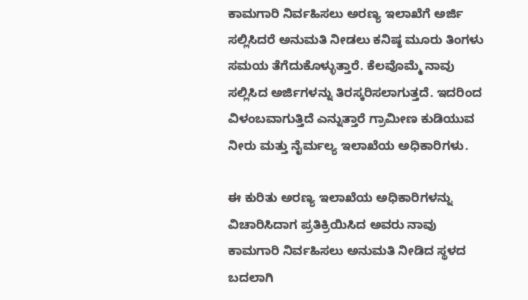ಕಾಮಗಾರಿ ನಿರ್ವಹಿಸಲು ಅರಣ್ಯ ಇಲಾಖೆಗೆ ಅರ್ಜಿ ಸಲ್ಲಿಸಿದರೆ ಅನುಮತಿ ನೀಡಲು ಕನಿಷ್ಠ ಮೂರು ತಿಂಗಳು ಸಮಯ ತೆಗೆದುಕೊಳ್ಳುತ್ತಾರೆ. ಕೆಲವೊಮ್ಮೆ ನಾವು ಸಲ್ಲಿಸಿದ ಅರ್ಜಿಗಳನ್ನು ತಿರಸ್ಕರಿಸಲಾಗುತ್ತದೆ. ಇದರಿಂದ ವಿಳಂಬವಾಗುತ್ತಿದೆ ಎನ್ನುತ್ತಾರೆ ಗ್ರಾಮೀಣ ಕುಡಿಯುವ ನೀರು ಮತ್ತು ನೈರ್ಮಲ್ಯ ಇಲಾಖೆಯ ಅಧಿಕಾರಿಗಳು.

ಈ ಕುರಿತು ಅರಣ್ಯ ಇಲಾಖೆಯ ಅಧಿಕಾರಿಗಳನ್ನು ವಿಚಾರಿಸಿದಾಗ ಪ್ರತಿಕ್ರಿಯಿಸಿದ ಅವರು ನಾವು ಕಾಮಗಾರಿ ನಿರ್ವಹಿಸಲು ಅನುಮತಿ ನೀಡಿದ ಸ್ಥಳದ ಬದಲಾಗಿ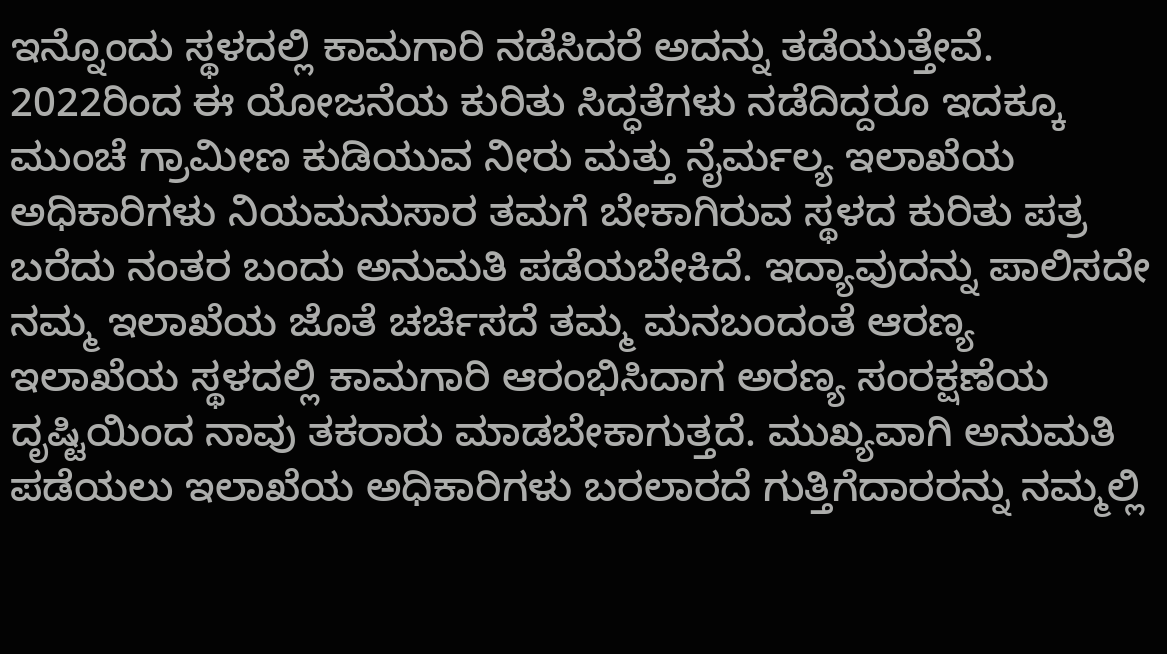ಇನ್ನೊಂದು ಸ್ಥಳದಲ್ಲಿ ಕಾಮಗಾರಿ ನಡೆಸಿದರೆ ಅದನ್ನು ತಡೆಯುತ್ತೇವೆ. 2022ರಿಂದ ಈ ಯೋಜನೆಯ ಕುರಿತು ಸಿದ್ಧತೆಗಳು ನಡೆದಿದ್ದರೂ ಇದಕ್ಕೂ ಮುಂಚೆ ಗ್ರಾಮೀಣ ಕುಡಿಯುವ ನೀರು ಮತ್ತು ನೈರ್ಮಲ್ಯ ಇಲಾಖೆಯ ಅಧಿಕಾರಿಗಳು ನಿಯಮನುಸಾರ ತಮಗೆ ಬೇಕಾಗಿರುವ ಸ್ಥಳದ ಕುರಿತು ಪತ್ರ ಬರೆದು ನಂತರ ಬಂದು ಅನುಮತಿ ಪಡೆಯಬೇಕಿದೆ. ಇದ್ಯಾವುದನ್ನು ಪಾಲಿಸದೇ ನಮ್ಮ ಇಲಾಖೆಯ ಜೊತೆ ಚರ್ಚಿಸದೆ ತಮ್ಮ ಮನಬಂದಂತೆ ಆರಣ್ಯ ಇಲಾಖೆಯ ಸ್ಥಳದಲ್ಲಿ ಕಾಮಗಾರಿ ಆರಂಭಿಸಿದಾಗ ಅರಣ್ಯ ಸಂರಕ್ಷಣೆಯ ದೃಷ್ಟಿಯಿಂದ ನಾವು ತಕರಾರು ಮಾಡಬೇಕಾಗುತ್ತದೆ. ಮುಖ್ಯವಾಗಿ ಅನುಮತಿ ಪಡೆಯಲು ಇಲಾಖೆಯ ಅಧಿಕಾರಿಗಳು ಬರಲಾರದೆ ಗುತ್ತಿಗೆದಾರರನ್ನು ನಮ್ಮಲ್ಲಿ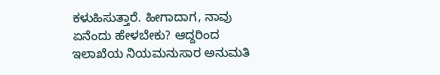ಕಳುಹಿಸುತ್ತಾರೆ. ಹೀಗಾದಾಗ, ನಾವು ಏನೆಂದು ಹೇಳಬೇಕು? ಆದ್ದರಿಂದ ಇಲಾಖೆಯ ನಿಯಮನುಸಾರ ಅನುಮತಿ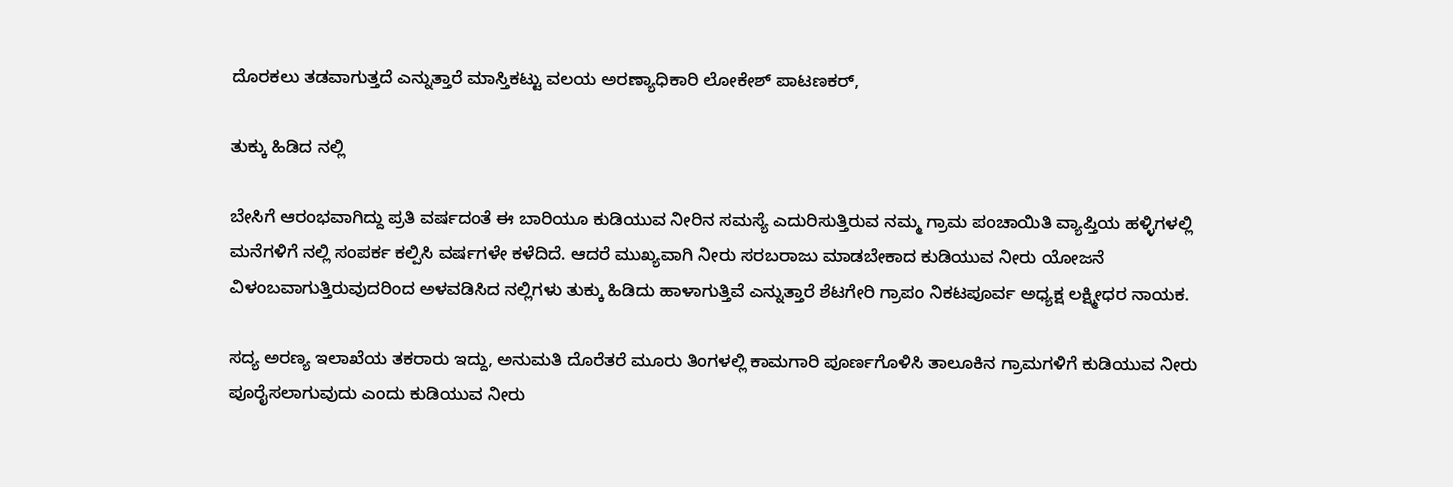ದೊರಕಲು ತಡವಾಗುತ್ತದೆ ಎನ್ನುತ್ತಾರೆ ಮಾಸ್ತಿಕಟ್ಟು ವಲಯ ಅರಣ್ಯಾಧಿಕಾರಿ ಲೋಕೇಶ್ ಪಾಟಣಕರ್,

ತುಕ್ಕು ಹಿಡಿದ ನಲ್ಲಿ

ಬೇಸಿಗೆ ಆರಂಭವಾಗಿದ್ದು ಪ್ರತಿ ವರ್ಷದಂತೆ ಈ ಬಾರಿಯೂ ಕುಡಿಯುವ ನೀರಿನ ಸಮಸ್ಯೆ ಎದುರಿಸುತ್ತಿರುವ ನಮ್ಮ ಗ್ರಾಮ ಪಂಚಾಯಿತಿ ವ್ಯಾಪ್ತಿಯ ಹಳ್ಳಿಗಳಲ್ಲಿ ಮನೆಗಳಿಗೆ ನಲ್ಲಿ ಸಂಪರ್ಕ ಕಲ್ಪಿಸಿ ವರ್ಷಗಳೇ ಕಳೆದಿದೆ. ಆದರೆ ಮುಖ್ಯವಾಗಿ ನೀರು ಸರಬರಾಜು ಮಾಡಬೇಕಾದ ಕುಡಿಯುವ ನೀರು ಯೋಜನೆ ವಿಳಂಬವಾಗುತ್ತಿರುವುದರಿಂದ ಅಳವಡಿಸಿದ ನಲ್ಲಿಗಳು ತುಕ್ಕು ಹಿಡಿದು ಹಾಳಾಗುತ್ತಿವೆ ಎನ್ನುತ್ತಾರೆ ಶೆಟಗೇರಿ ಗ್ರಾಪಂ ನಿಕಟಪೂರ್ವ ಅಧ್ಯಕ್ಷ ಲಕ್ಷ್ಮೀಧರ ನಾಯಕ.

ಸದ್ಯ ಅರಣ್ಯ ಇಲಾಖೆಯ ತಕರಾರು ಇದ್ದು, ಅನುಮತಿ ದೊರೆತರೆ ಮೂರು ತಿಂಗಳಲ್ಲಿ ಕಾಮಗಾರಿ ಪೂರ್ಣಗೊಳಿಸಿ ತಾಲೂಕಿನ ಗ್ರಾಮಗಳಿಗೆ ಕುಡಿಯುವ ನೀರು ಪೂರೈಸಲಾಗುವುದು ಎಂದು ಕುಡಿಯುವ ನೀರು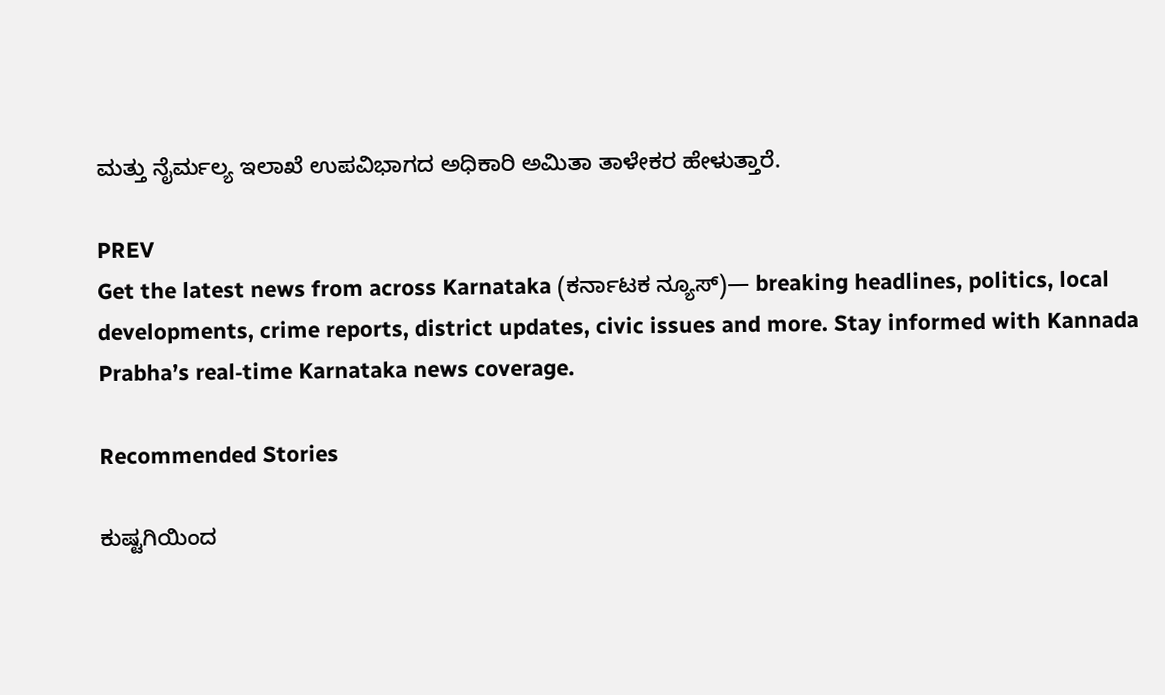ಮತ್ತು ನೈರ್ಮಲ್ಯ ಇಲಾಖೆ ಉಪವಿಭಾಗದ ಅಧಿಕಾರಿ ಅಮಿತಾ ತಾಳೇಕರ ಹೇಳುತ್ತಾರೆ.

PREV
Get the latest news from across Karnataka (ಕರ್ನಾಟಕ ನ್ಯೂಸ್)— breaking headlines, politics, local developments, crime reports, district updates, civic issues and more. Stay informed with Kannada Prabha’s real‑time Karnataka news coverage.

Recommended Stories

ಕುಷ್ಟಗಿಯಿಂದ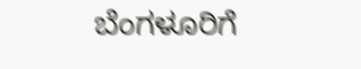ಬೆಂಗಳೂರಿಗೆ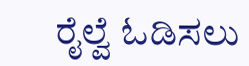ರೈಲ್ವೆ ಓಡಿಸಲು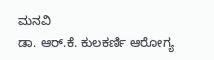ಮನವಿ
ಡಾ. ಆರ್.ಕೆ. ಕುಲಕರ್ಣಿ ಆರೋಗ್ಯ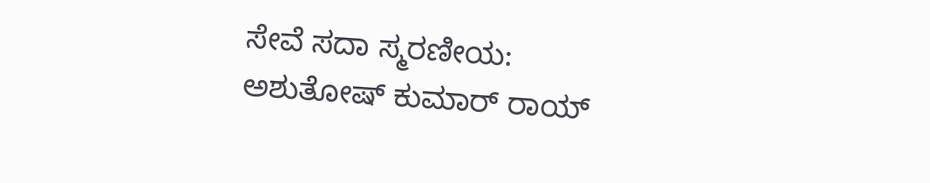ಸೇವೆ ಸದಾ ಸ್ಮರಣೀಯ: ಅಶುತೋಷ್ ಕುಮಾರ್ ರಾಯ್